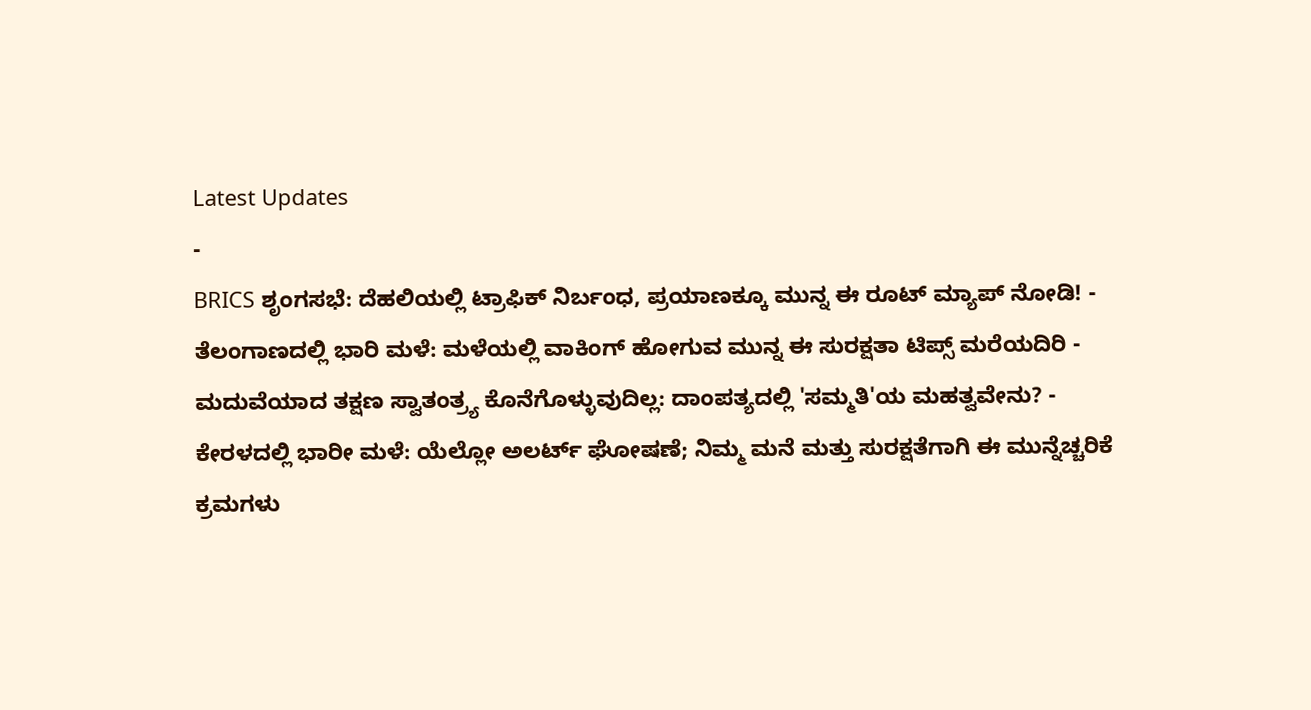Latest Updates
-
BRICS ಶೃಂಗಸಭೆ: ದೆಹಲಿಯಲ್ಲಿ ಟ್ರಾಫಿಕ್ ನಿರ್ಬಂಧ, ಪ್ರಯಾಣಕ್ಕೂ ಮುನ್ನ ಈ ರೂಟ್ ಮ್ಯಾಪ್ ನೋಡಿ! -
ತೆಲಂಗಾಣದಲ್ಲಿ ಭಾರಿ ಮಳೆ: ಮಳೆಯಲ್ಲಿ ವಾಕಿಂಗ್ ಹೋಗುವ ಮುನ್ನ ಈ ಸುರಕ್ಷತಾ ಟಿಪ್ಸ್ ಮರೆಯದಿರಿ -
ಮದುವೆಯಾದ ತಕ್ಷಣ ಸ್ವಾತಂತ್ರ್ಯ ಕೊನೆಗೊಳ್ಳುವುದಿಲ್ಲ: ದಾಂಪತ್ಯದಲ್ಲಿ 'ಸಮ್ಮತಿ'ಯ ಮಹತ್ವವೇನು? -
ಕೇರಳದಲ್ಲಿ ಭಾರೀ ಮಳೆ: ಯೆಲ್ಲೋ ಅಲರ್ಟ್ ಘೋಷಣೆ; ನಿಮ್ಮ ಮನೆ ಮತ್ತು ಸುರಕ್ಷತೆಗಾಗಿ ಈ ಮುನ್ನೆಚ್ಚರಿಕೆ ಕ್ರಮಗಳು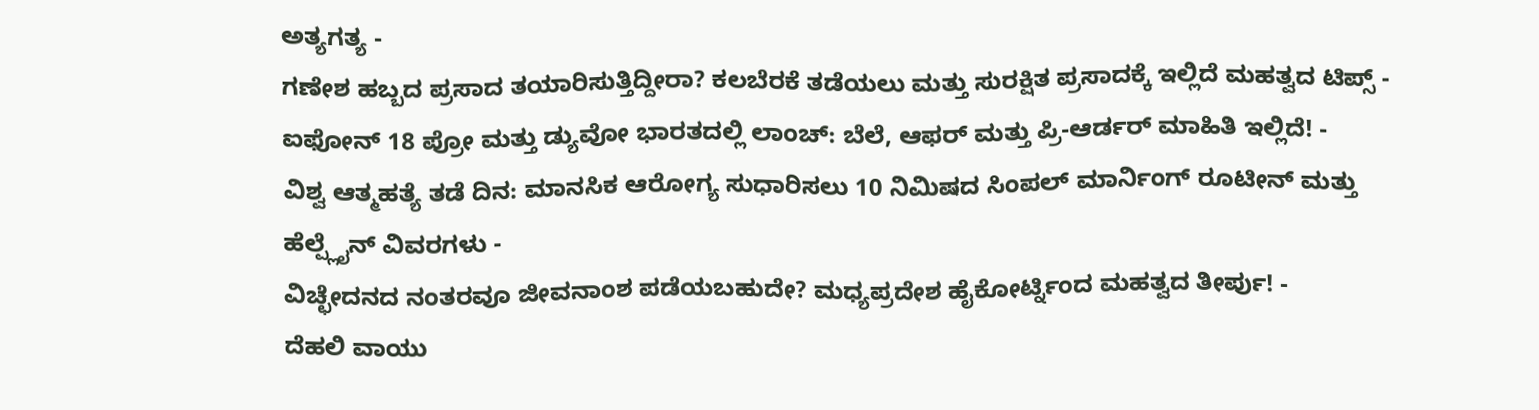ಅತ್ಯಗತ್ಯ -
ಗಣೇಶ ಹಬ್ಬದ ಪ್ರಸಾದ ತಯಾರಿಸುತ್ತಿದ್ದೀರಾ? ಕಲಬೆರಕೆ ತಡೆಯಲು ಮತ್ತು ಸುರಕ್ಷಿತ ಪ್ರಸಾದಕ್ಕೆ ಇಲ್ಲಿದೆ ಮಹತ್ವದ ಟಿಪ್ಸ್ -
ಐಫೋನ್ 18 ಪ್ರೋ ಮತ್ತು ಡ್ಯುವೋ ಭಾರತದಲ್ಲಿ ಲಾಂಚ್: ಬೆಲೆ, ಆಫರ್ ಮತ್ತು ಪ್ರಿ-ಆರ್ಡರ್ ಮಾಹಿತಿ ಇಲ್ಲಿದೆ! -
ವಿಶ್ವ ಆತ್ಮಹತ್ಯೆ ತಡೆ ದಿನ: ಮಾನಸಿಕ ಆರೋಗ್ಯ ಸುಧಾರಿಸಲು 10 ನಿಮಿಷದ ಸಿಂಪಲ್ ಮಾರ್ನಿಂಗ್ ರೂಟೀನ್ ಮತ್ತು ಹೆಲ್ಪ್ಲೈನ್ ವಿವರಗಳು -
ವಿಚ್ಛೇದನದ ನಂತರವೂ ಜೀವನಾಂಶ ಪಡೆಯಬಹುದೇ? ಮಧ್ಯಪ್ರದೇಶ ಹೈಕೋರ್ಟ್ನಿಂದ ಮಹತ್ವದ ತೀರ್ಪು! -
ದೆಹಲಿ ವಾಯು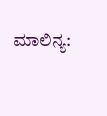ಮಾಲಿನ್ಯ: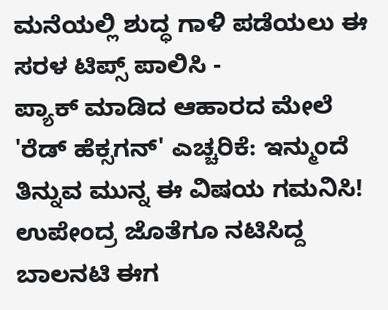ಮನೆಯಲ್ಲಿ ಶುದ್ಧ ಗಾಳಿ ಪಡೆಯಲು ಈ ಸರಳ ಟಿಪ್ಸ್ ಪಾಲಿಸಿ -
ಪ್ಯಾಕ್ ಮಾಡಿದ ಆಹಾರದ ಮೇಲೆ 'ರೆಡ್ ಹೆಕ್ಸಗನ್' ಎಚ್ಚರಿಕೆ: ಇನ್ಮುಂದೆ ತಿನ್ನುವ ಮುನ್ನ ಈ ವಿಷಯ ಗಮನಿಸಿ!
ಉಪೇಂದ್ರ ಜೊತೆಗೂ ನಟಿಸಿದ್ದ ಬಾಲನಟಿ ಈಗ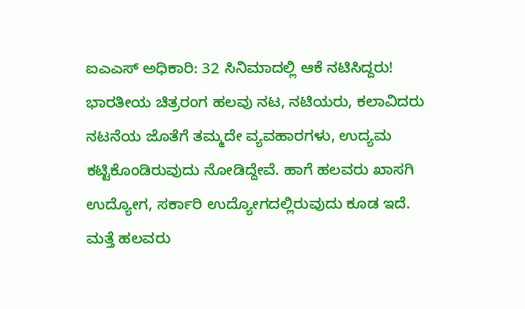ಐಎಎಸ್ ಅಧಿಕಾರಿ: 32 ಸಿನಿಮಾದಲ್ಲಿ ಆಕೆ ನಟಿಸಿದ್ದರು!
ಭಾರತೀಯ ಚಿತ್ರರಂಗ ಹಲವು ನಟ, ನಟಿಯರು, ಕಲಾವಿದರು ನಟನೆಯ ಜೊತೆಗೆ ತಮ್ಮದೇ ವ್ಯವಹಾರಗಳು, ಉದ್ಯಮ ಕಟ್ಟಿಕೊಂಡಿರುವುದು ನೋಡಿದ್ದೇವೆ. ಹಾಗೆ ಹಲವರು ಖಾಸಗಿ ಉದ್ಯೋಗ, ಸರ್ಕಾರಿ ಉದ್ಯೋಗದಲ್ಲಿರುವುದು ಕೂಡ ಇದೆ. ಮತ್ತೆ ಹಲವರು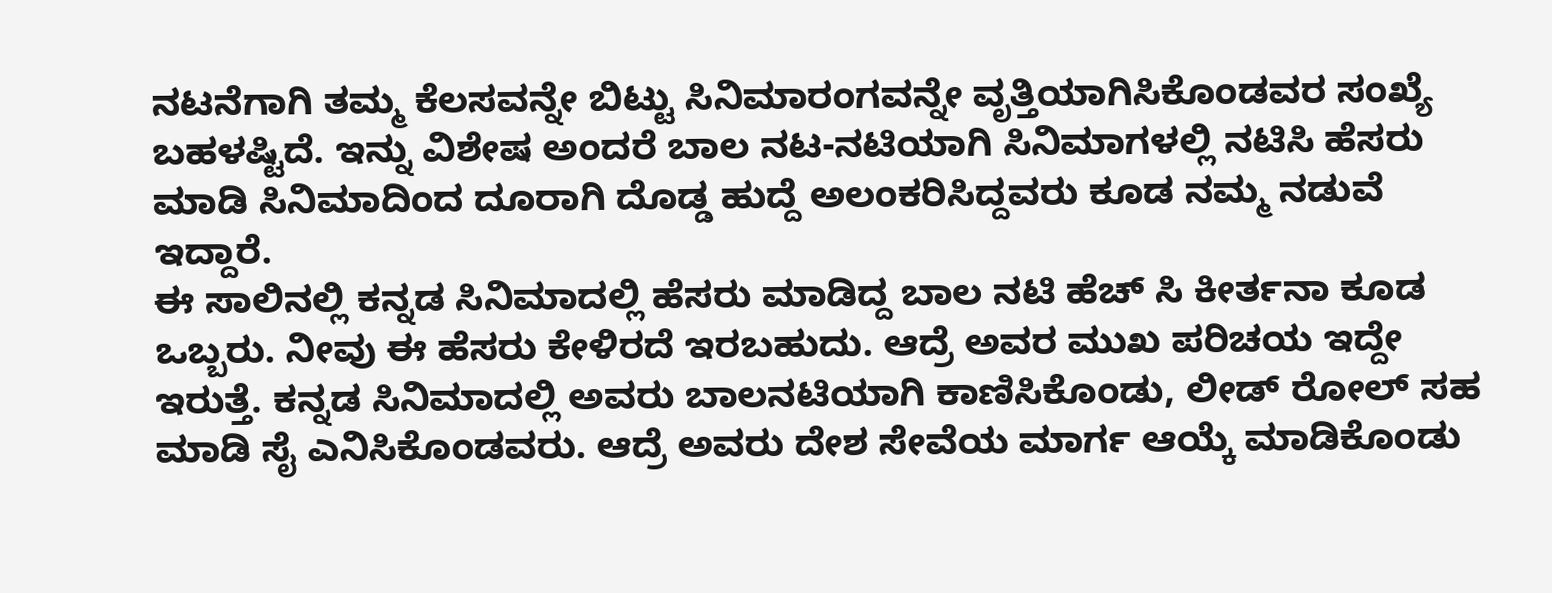ನಟನೆಗಾಗಿ ತಮ್ಮ ಕೆಲಸವನ್ನೇ ಬಿಟ್ಟು ಸಿನಿಮಾರಂಗವನ್ನೇ ವೃತ್ತಿಯಾಗಿಸಿಕೊಂಡವರ ಸಂಖ್ಯೆ ಬಹಳಷ್ಟಿದೆ. ಇನ್ನು ವಿಶೇಷ ಅಂದರೆ ಬಾಲ ನಟ-ನಟಿಯಾಗಿ ಸಿನಿಮಾಗಳಲ್ಲಿ ನಟಿಸಿ ಹೆಸರು ಮಾಡಿ ಸಿನಿಮಾದಿಂದ ದೂರಾಗಿ ದೊಡ್ಡ ಹುದ್ದೆ ಅಲಂಕರಿಸಿದ್ದವರು ಕೂಡ ನಮ್ಮ ನಡುವೆ ಇದ್ದಾರೆ.
ಈ ಸಾಲಿನಲ್ಲಿ ಕನ್ನಡ ಸಿನಿಮಾದಲ್ಲಿ ಹೆಸರು ಮಾಡಿದ್ದ ಬಾಲ ನಟಿ ಹೆಚ್ ಸಿ ಕೀರ್ತನಾ ಕೂಡ ಒಬ್ಬರು. ನೀವು ಈ ಹೆಸರು ಕೇಳಿರದೆ ಇರಬಹುದು. ಆದ್ರೆ ಅವರ ಮುಖ ಪರಿಚಯ ಇದ್ದೇ ಇರುತ್ತೆ. ಕನ್ನಡ ಸಿನಿಮಾದಲ್ಲಿ ಅವರು ಬಾಲನಟಿಯಾಗಿ ಕಾಣಿಸಿಕೊಂಡು, ಲೀಡ್ ರೋಲ್ ಸಹ ಮಾಡಿ ಸೈ ಎನಿಸಿಕೊಂಡವರು. ಆದ್ರೆ ಅವರು ದೇಶ ಸೇವೆಯ ಮಾರ್ಗ ಆಯ್ಕೆ ಮಾಡಿಕೊಂಡು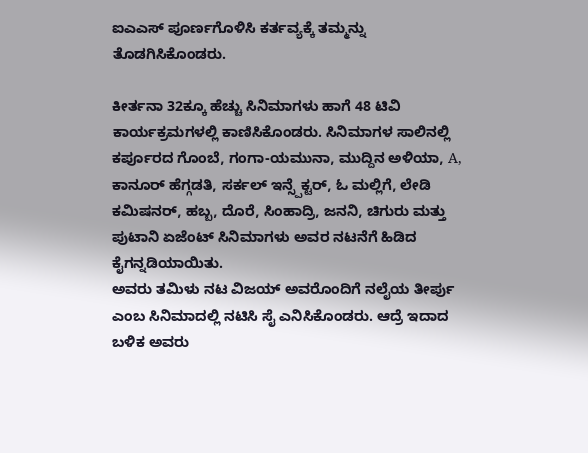ಐಎಎಸ್ ಪೂರ್ಣಗೊಳಿಸಿ ಕರ್ತವ್ಯಕ್ಕೆ ತಮ್ಮನ್ನು ತೊಡಗಿಸಿಕೊಂಡರು.

ಕೀರ್ತನಾ 32ಕ್ಕೂ ಹೆಚ್ಚು ಸಿನಿಮಾಗಳು ಹಾಗೆ 48 ಟಿವಿ ಕಾರ್ಯಕ್ರಮಗಳಲ್ಲಿ ಕಾಣಿಸಿಕೊಂಡರು. ಸಿನಿಮಾಗಳ ಸಾಲಿನಲ್ಲಿ ಕರ್ಪೂರದ ಗೊಂಬೆ, ಗಂಗಾ-ಯಮುನಾ, ಮುದ್ದಿನ ಅಳಿಯಾ, A, ಕಾನೂರ್ ಹೆಗ್ಗಡತಿ, ಸರ್ಕಲ್ ಇನ್ಸ್ಪೆಕ್ಟರ್, ಓ ಮಲ್ಲಿಗೆ, ಲೇಡಿ ಕಮಿಷನರ್, ಹಬ್ಬ, ದೊರೆ, ಸಿಂಹಾದ್ರಿ, ಜನನಿ, ಚಿಗುರು ಮತ್ತು ಪುಟಾನಿ ಏಜೆಂಟ್ ಸಿನಿಮಾಗಳು ಅವರ ನಟನೆಗೆ ಹಿಡಿದ ಕೈಗನ್ನಡಿಯಾಯಿತು.
ಅವರು ತಮಿಳು ನಟ ವಿಜಯ್ ಅವರೊಂದಿಗೆ ನಲೈಯ ತೀರ್ಪು ಎಂಬ ಸಿನಿಮಾದಲ್ಲಿ ನಟಿಸಿ ಸೈ ಎನಿಸಿಕೊಂಡರು. ಆದ್ರೆ ಇದಾದ ಬಳಿಕ ಅವರು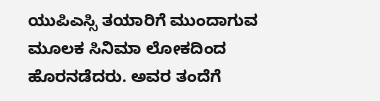ಯುಪಿಎಸ್ಸಿ ತಯಾರಿಗೆ ಮುಂದಾಗುವ ಮೂಲಕ ಸಿನಿಮಾ ಲೋಕದಿಂದ ಹೊರನಡೆದರು. ಅವರ ತಂದೆಗೆ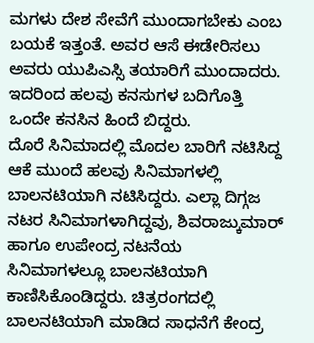ಮಗಳು ದೇಶ ಸೇವೆಗೆ ಮುಂದಾಗಬೇಕು ಎಂಬ ಬಯಕೆ ಇತ್ತಂತೆ. ಅವರ ಆಸೆ ಈಡೇರಿಸಲು ಅವರು ಯುಪಿಎಸ್ಸಿ ತಯಾರಿಗೆ ಮುಂದಾದರು. ಇದರಿಂದ ಹಲವು ಕನಸುಗಳ ಬದಿಗೊತ್ತಿ ಒಂದೇ ಕನಸಿನ ಹಿಂದೆ ಬಿದ್ದರು.
ದೊರೆ ಸಿನಿಮಾದಲ್ಲಿ ಮೊದಲ ಬಾರಿಗೆ ನಟಿಸಿದ್ದ ಆಕೆ ಮುಂದೆ ಹಲವು ಸಿನಿಮಾಗಳಲ್ಲಿ ಬಾಲನಟಿಯಾಗಿ ನಟಿಸಿದ್ದರು. ಎಲ್ಲಾ ದಿಗ್ಗಜ ನಟರ ಸಿನಿಮಾಗಳಾಗಿದ್ದವು, ಶಿವರಾಜ್ಕುಮಾರ್ ಹಾಗೂ ಉಪೇಂದ್ರ ನಟನೆಯ ಸಿನಿಮಾಗಳಲ್ಲೂ ಬಾಲನಟಿಯಾಗಿ ಕಾಣಿಸಿಕೊಂಡಿದ್ದರು. ಚಿತ್ರರಂಗದಲ್ಲಿ ಬಾಲನಟಿಯಾಗಿ ಮಾಡಿದ ಸಾಧನೆಗೆ ಕೇಂದ್ರ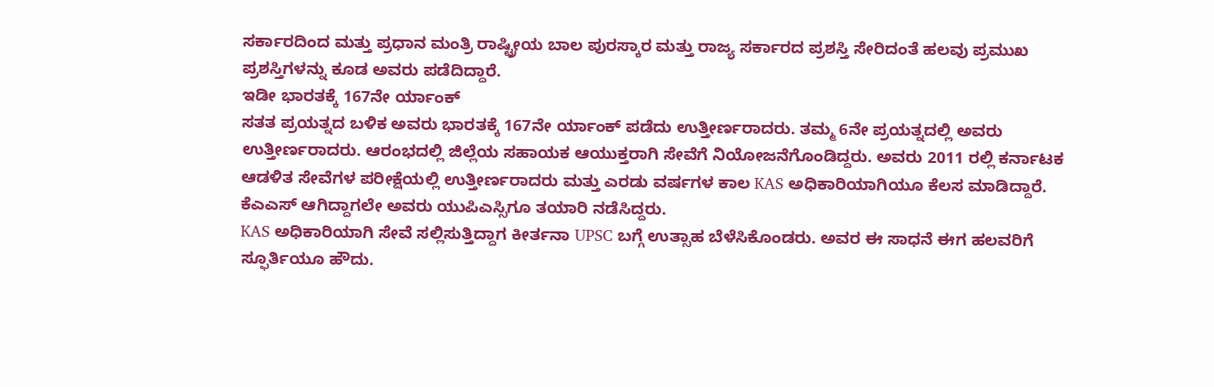ಸರ್ಕಾರದಿಂದ ಮತ್ತು ಪ್ರಧಾನ ಮಂತ್ರಿ ರಾಷ್ಟ್ರೀಯ ಬಾಲ ಪುರಸ್ಕಾರ ಮತ್ತು ರಾಜ್ಯ ಸರ್ಕಾರದ ಪ್ರಶಸ್ತಿ ಸೇರಿದಂತೆ ಹಲವು ಪ್ರಮುಖ ಪ್ರಶಸ್ತಿಗಳನ್ನು ಕೂಡ ಅವರು ಪಡೆದಿದ್ದಾರೆ.
ಇಡೀ ಭಾರತಕ್ಕೆ 167ನೇ ರ್ಯಾಂಕ್
ಸತತ ಪ್ರಯತ್ನದ ಬಳಿಕ ಅವರು ಭಾರತಕ್ಕೆ 167ನೇ ರ್ಯಾಂಕ್ ಪಡೆದು ಉತ್ತೀರ್ಣರಾದರು. ತಮ್ಮ 6ನೇ ಪ್ರಯತ್ನದಲ್ಲಿ ಅವರು ಉತ್ತೀರ್ಣರಾದರು. ಆರಂಭದಲ್ಲಿ ಜಿಲ್ಲೆಯ ಸಹಾಯಕ ಆಯುಕ್ತರಾಗಿ ಸೇವೆಗೆ ನಿಯೋಜನೆಗೊಂಡಿದ್ದರು. ಅವರು 2011 ರಲ್ಲಿ ಕರ್ನಾಟಕ ಆಡಳಿತ ಸೇವೆಗಳ ಪರೀಕ್ಷೆಯಲ್ಲಿ ಉತ್ತೀರ್ಣರಾದರು ಮತ್ತು ಎರಡು ವರ್ಷಗಳ ಕಾಲ KAS ಅಧಿಕಾರಿಯಾಗಿಯೂ ಕೆಲಸ ಮಾಡಿದ್ದಾರೆ. ಕೆಎಎಸ್ ಆಗಿದ್ದಾಗಲೇ ಅವರು ಯುಪಿಎಸ್ಸಿಗೂ ತಯಾರಿ ನಡೆಸಿದ್ದರು.
KAS ಅಧಿಕಾರಿಯಾಗಿ ಸೇವೆ ಸಲ್ಲಿಸುತ್ತಿದ್ದಾಗ ಕೀರ್ತನಾ UPSC ಬಗ್ಗೆ ಉತ್ಸಾಹ ಬೆಳೆಸಿಕೊಂಡರು. ಅವರ ಈ ಸಾಧನೆ ಈಗ ಹಲವರಿಗೆ ಸ್ಫೂರ್ತಿಯೂ ಹೌದು.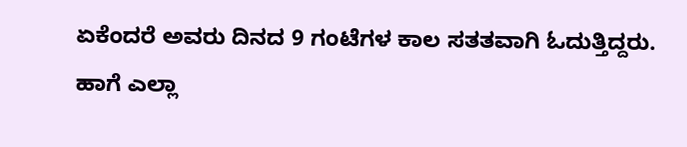ಏಕೆಂದರೆ ಅವರು ದಿನದ 9 ಗಂಟೆಗಳ ಕಾಲ ಸತತವಾಗಿ ಓದುತ್ತಿದ್ದರು. ಹಾಗೆ ಎಲ್ಲಾ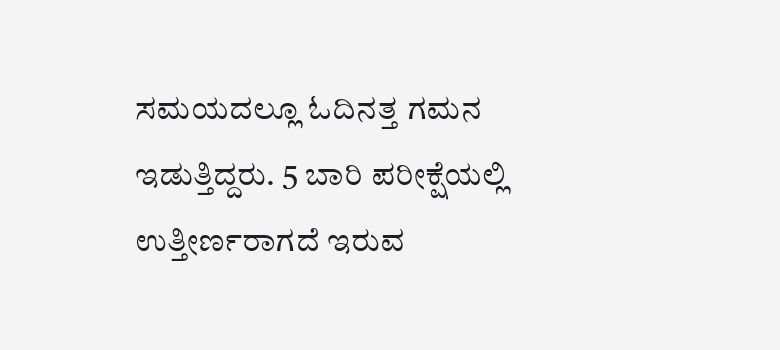ಸಮಯದಲ್ಲೂ ಓದಿನತ್ತ ಗಮನ ಇಡುತ್ತಿದ್ದರು. 5 ಬಾರಿ ಪರೀಕ್ಷೆಯಲ್ಲಿ ಉತ್ತೀರ್ಣರಾಗದೆ ಇರುವ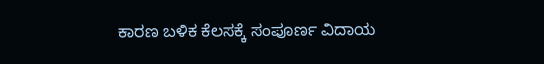ಕಾರಣ ಬಳಿಕ ಕೆಲಸಕ್ಕೆ ಸಂಪೂರ್ಣ ವಿದಾಯ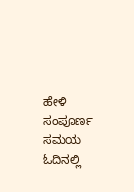ಹೇಳಿ ಸಂಪೂರ್ಣ ಸಮಯ ಓದಿನಲ್ಲಿ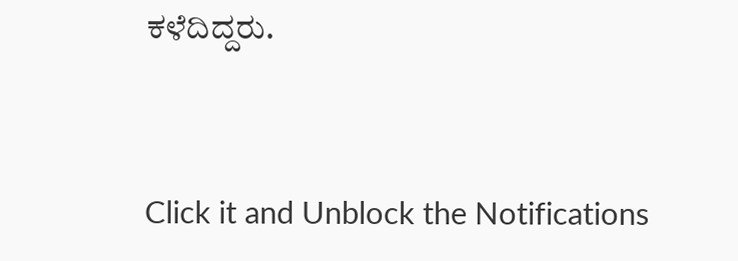ಕಳೆದಿದ್ದರು.



Click it and Unblock the Notifications